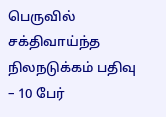பெருவில் சக்திவாய்ந்த நிலநடுக்கம் பதிவு – 10 பேர்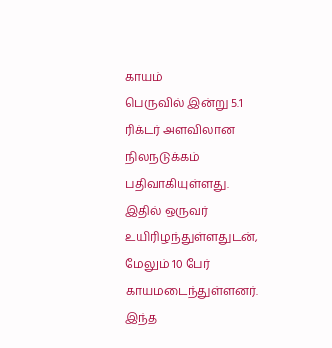காயம்
பெருவில் இன்று 5.1 ரிக்டர் அளவிலான நிலநடுக்கம் பதிவாகியுள்ளது.
இதில் ஒருவர் உயிரிழந்துள்ளதுடன், மேலும் 10 பேர் காயமடைந்துள்ளனர்.
இந்த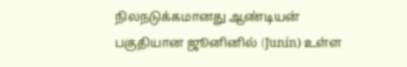நிலநடுக்கமானது ஆண்டியன் பகுதியான ஜூனினில் (Junín) உள்ள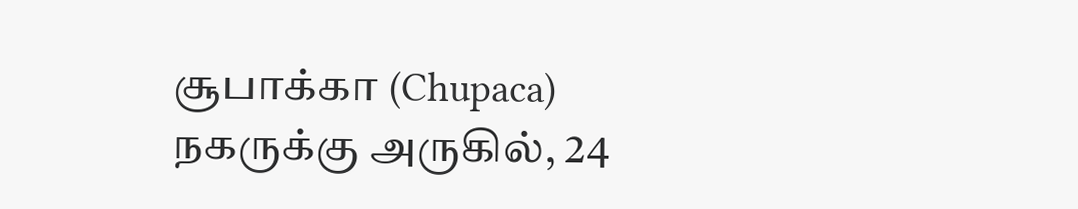சூபாக்கா (Chupaca) நகருக்கு அருகில், 24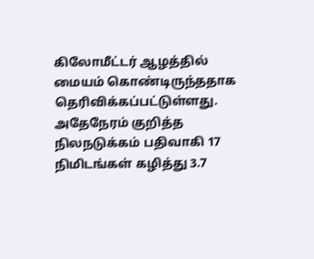கிலோமீட்டர் ஆழத்தில் மையம் கொண்டிருந்ததாக தெரிவிக்கப்பட்டுள்ளது.
அதேநேரம் குறித்த நிலநடுக்கம் பதிவாகி 17 நிமிடங்கள் கழித்து 3.7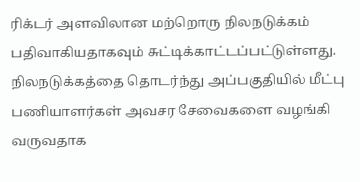ரிக்டர் அளவிலான மற்றொரு நிலநடுக்கம் பதிவாகியதாகவும் சுட்டிக்காட்டப்பட்டுள்ளது.
நிலநடுக்கத்தை தொடர்ந்து அப்பகுதியில் மீட்பு பணியாளர்கள் அவசர சேவைகளை வழங்கி வருவதாக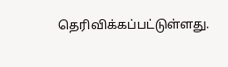தெரிவிக்கப்பட்டுள்ளது.